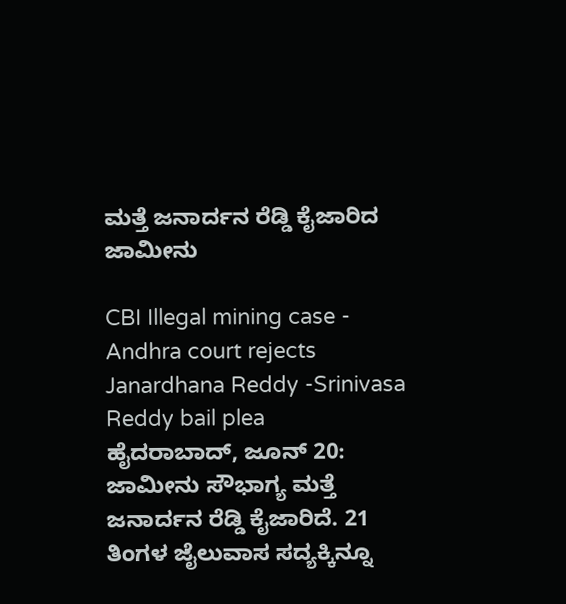ಮತ್ತೆ ಜನಾರ್ದನ ರೆಡ್ಡಿ ಕೈಜಾರಿದ ಜಾಮೀನು

CBI Illegal mining case - Andhra court rejects Janardhana Reddy -Srinivasa Reddy bail plea
ಹೈದರಾಬಾದ್, ಜೂನ್ 20: ಜಾಮೀನು ಸೌಭಾಗ್ಯ ಮತ್ತೆ ಜನಾರ್ದನ ರೆಡ್ಡಿ ಕೈಜಾರಿದೆ. 21 ತಿಂಗಳ ಜೈಲುವಾಸ ಸದ್ಯಕ್ಕಿನ್ನೂ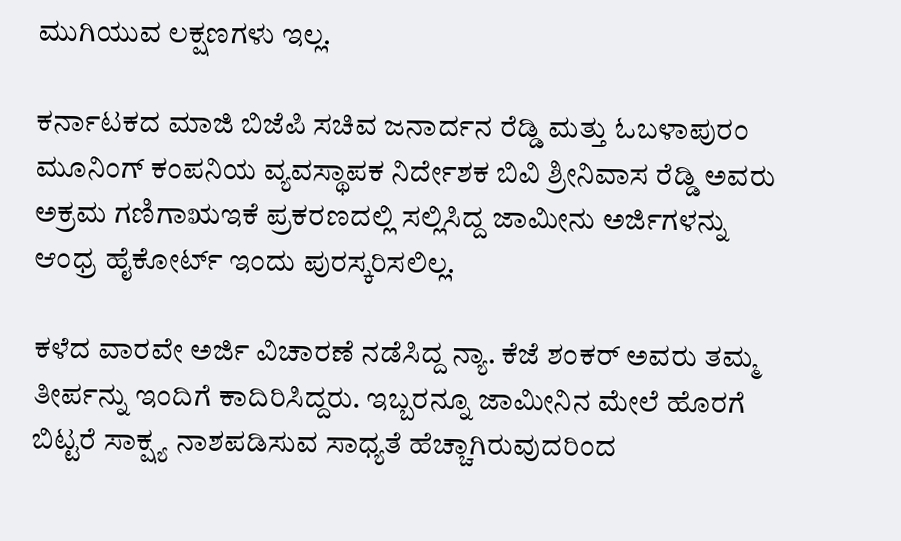ಮುಗಿಯುವ ಲಕ್ಷಣಗಳು ಇಲ್ಲ.

ಕರ್ನಾಟಕದ ಮಾಜಿ ಬಿಜೆಪಿ ಸಚಿವ ಜನಾರ್ದನ ರೆಡ್ಡಿ ಮತ್ತು ಓಬಳಾಪುರಂ ಮೂನಿಂಗ್ ಕಂಪನಿಯ ವ್ಯವಸ್ಥಾಪಕ ನಿರ್ದೇಶಕ ಬಿವಿ ಶ್ರೀನಿವಾಸ ರೆಡ್ಡಿ ಅವರು ಅಕ್ರಮ ಗಣಿಗಾಋಇಕೆ ಪ್ರಕರಣದಲ್ಲಿ ಸಲ್ಲಿಸಿದ್ದ ಜಾಮೀನು ಅರ್ಜಿಗಳನ್ನು ಆಂಧ್ರ ಹೈಕೋರ್ಟ್ ಇಂದು ಪುರಸ್ಕರಿಸಲಿಲ್ಲ.

ಕಳೆದ ವಾರವೇ ಅರ್ಜಿ ವಿಚಾರಣೆ ನಡೆಸಿದ್ದ ನ್ಯಾ. ಕೆಜೆ ಶಂಕರ್ ಅವರು ತಮ್ಮ ತೀರ್ಪನ್ನು ಇಂದಿಗೆ ಕಾದಿರಿಸಿದ್ದರು. ಇಬ್ಬರನ್ನೂ ಜಾಮೀನಿನ ಮೇಲೆ ಹೊರಗೆ ಬಿಟ್ಟರೆ ಸಾಕ್ಷ್ಯ ನಾಶಪಡಿಸುವ ಸಾಧ್ಯತೆ ಹೆಚ್ಚಾಗಿರುವುದರಿಂದ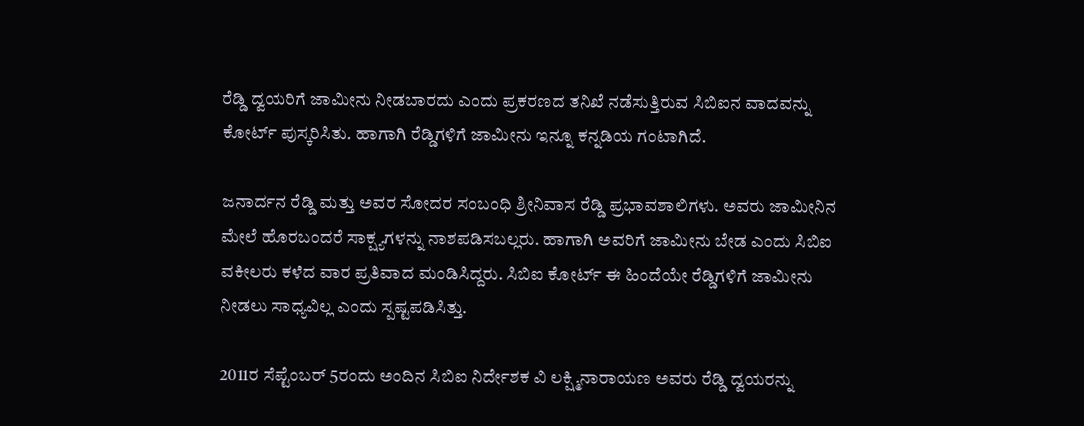ರೆಡ್ಡಿ ದ್ವಯರಿಗೆ ಜಾಮೀನು ನೀಡಬಾರದು ಎಂದು ಪ್ರಕರಣದ ತನಿಖೆ ನಡೆಸುತ್ತಿರುವ ಸಿಬಿಐನ ವಾದವನ್ನು ಕೋರ್ಟ್ ಪುಸ್ಕರಿಸಿತು. ಹಾಗಾಗಿ ರೆಡ್ಡಿಗಳಿಗೆ ಜಾಮೀನು ಇನ್ನೂ ಕನ್ನಡಿಯ ಗಂಟಾಗಿದೆ.

ಜನಾರ್ದನ ರೆಡ್ಡಿ ಮತ್ತು ಅವರ ಸೋದರ ಸಂಬಂಧಿ ಶ್ರೀನಿವಾಸ ರೆಡ್ಡಿ ಪ್ರಭಾವಶಾಲಿಗಳು. ಅವರು ಜಾಮೀನಿನ ಮೇಲೆ ಹೊರಬಂದರೆ ಸಾಕ್ಷ್ಯಗಳನ್ನು ನಾಶಪಡಿಸಬಲ್ಲರು. ಹಾಗಾಗಿ ಅವರಿಗೆ ಜಾಮೀನು ಬೇಡ ಎಂದು ಸಿಬಿಐ ವಕೀಲರು ಕಳೆದ ವಾರ ಪ್ರತಿವಾದ ಮಂಡಿಸಿದ್ದರು. ಸಿಬಿಐ ಕೋರ್ಟ್ ಈ ಹಿಂದೆಯೇ ರೆಡ್ಡಿಗಳಿಗೆ ಜಾಮೀನು ನೀಡಲು ಸಾಧ್ಯವಿಲ್ಲ ಎಂದು ಸ್ಪಷ್ಟಪಡಿಸಿತ್ತು.

2011ರ ಸೆಪ್ಟೆಂಬರ್ 5ರಂದು ಅಂದಿನ ಸಿಬಿಐ ನಿರ್ದೇಶಕ ವಿ ಲಕ್ಷ್ಮಿನಾರಾಯಣ ಅವರು ರೆಡ್ಡಿ ದ್ವಯರನ್ನು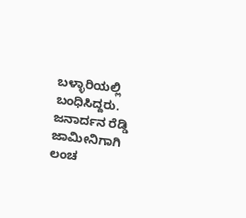ಬಳ್ಳಾರಿಯಲ್ಲಿ ಬಂಧಿಸಿದ್ದರು. ಜನಾರ್ದನ ರೆಡ್ಡಿ ಜಾಮೀನಿಗಾಗಿ ಲಂಚ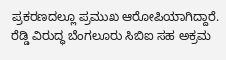ಪ್ರಕರಣದಲ್ಲೂ ಪ್ರಮುಖ ಆರೋಪಿಯಾಗಿದ್ದಾರೆ. ರೆಡ್ಡಿ ವಿರುದ್ಧ ಬೆಂಗಲೂರು ಸಿಬಿಐ ಸಹ ಅಕ್ರಮ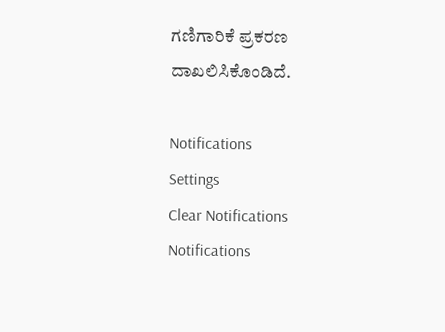ಗಣಿಗಾರಿಕೆ ಪ್ರಕರಣ ದಾಖಲಿಸಿಕೊಂಡಿದೆ.

Notifications
Settings
Clear Notifications
Notifications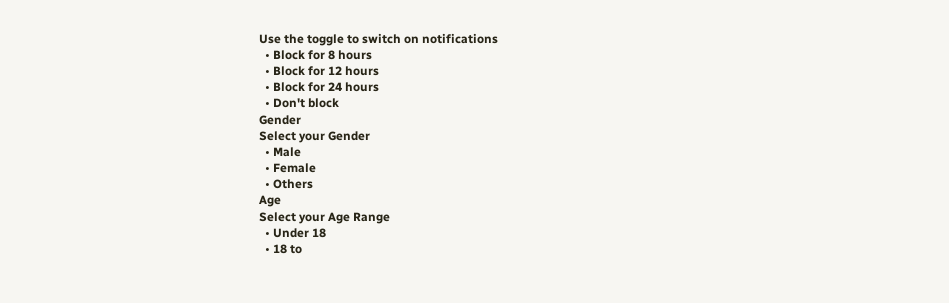Use the toggle to switch on notifications
  • Block for 8 hours
  • Block for 12 hours
  • Block for 24 hours
  • Don't block
Gender
Select your Gender
  • Male
  • Female
  • Others
Age
Select your Age Range
  • Under 18
  • 18 to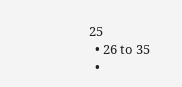25
  • 26 to 35
  •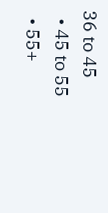36 to 45
  • 45 to 55
  • 55+